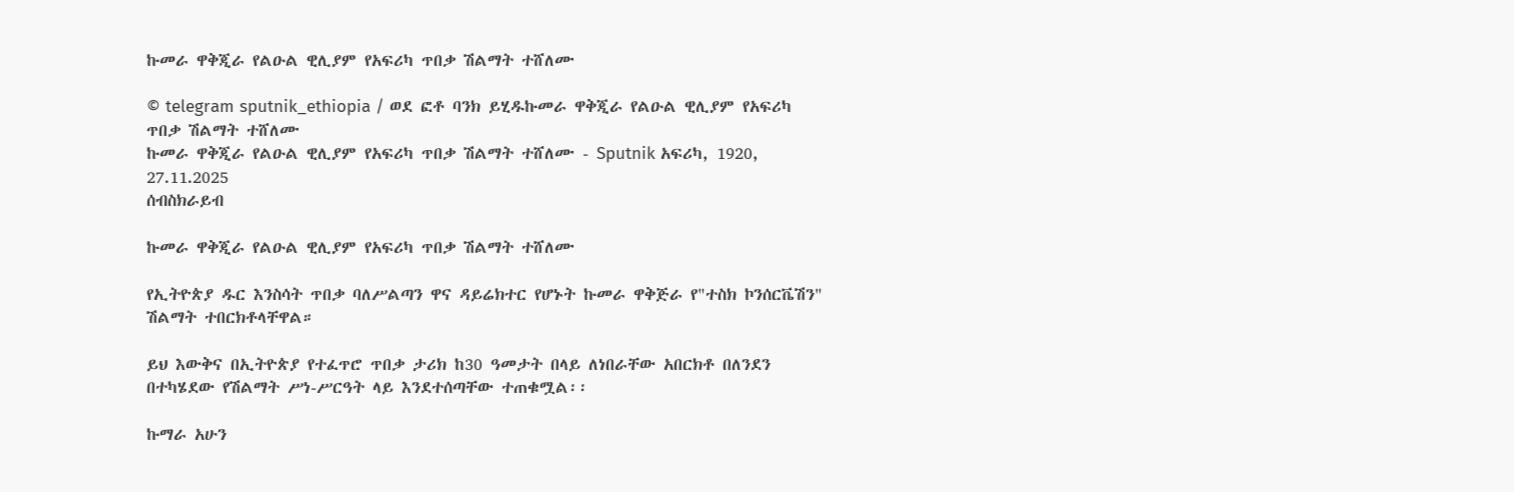ኩመራ ዋቅጂራ የልዑል ዊሊያም የአፍሪካ ጥበቃ ሽልማት ተሸለሙ

© telegram sputnik_ethiopia / ወደ ፎቶ ባንክ ይሂዱኩመራ ዋቅጂራ የልዑል ዊሊያም የአፍሪካ ጥበቃ ሽልማት ተሸለሙ
ኩመራ ዋቅጂራ የልዑል ዊሊያም የአፍሪካ ጥበቃ ሽልማት ተሸለሙ - Sputnik አፍሪካ, 1920, 27.11.2025
ሰብስክራይብ

ኩመራ ዋቅጂራ የልዑል ዊሊያም የአፍሪካ ጥበቃ ሽልማት ተሸለሙ

የኢትዮጵያ ዱር እንስሳት ጥበቃ ባለሥልጣን ዋና ዳይሬክተር የሆኑት ኩመራ ዋቅጅራ የ"ተስክ ኮንሰርቬሽን" ሽልማት ተበርክቶላቸዋል።

ይህ እውቅና በኢትዮጵያ የተፈጥሮ ጥበቃ ታሪክ ከ30 ዓመታት በላይ ለነበራቸው አበርክቶ በለንደን በተካሄደው የሽልማት ሥነ-ሥርዓት ላይ እንደተሰጣቸው ተጠቁሟል፡፡

ኩማራ አሁን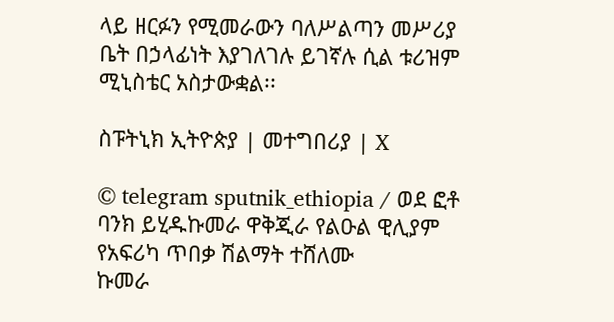ላይ ዘርፉን የሚመራውን ባለሥልጣን መሥሪያ ቤት በኃላፊነት እያገለገሉ ይገኛሉ ሲል ቱሪዝም ሚኒስቴር አስታውቋል፡፡

ስፑትኒክ ኢትዮጵያ | መተግበሪያ | X

© telegram sputnik_ethiopia / ወደ ፎቶ ባንክ ይሂዱኩመራ ዋቅጂራ የልዑል ዊሊያም የአፍሪካ ጥበቃ ሽልማት ተሸለሙ
ኩመራ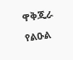ዋቅጂራ የልዑል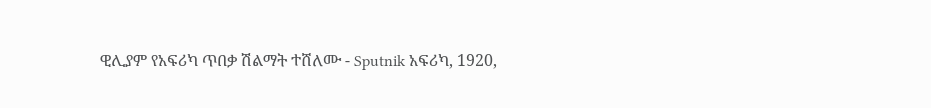ዊሊያም የአፍሪካ ጥበቃ ሽልማት ተሸለሙ - Sputnik አፍሪካ, 1920,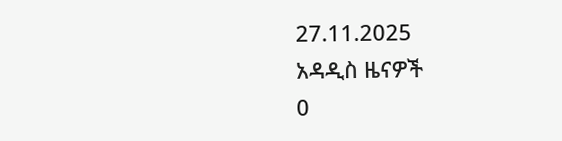27.11.2025
አዳዲስ ዜናዎች
0